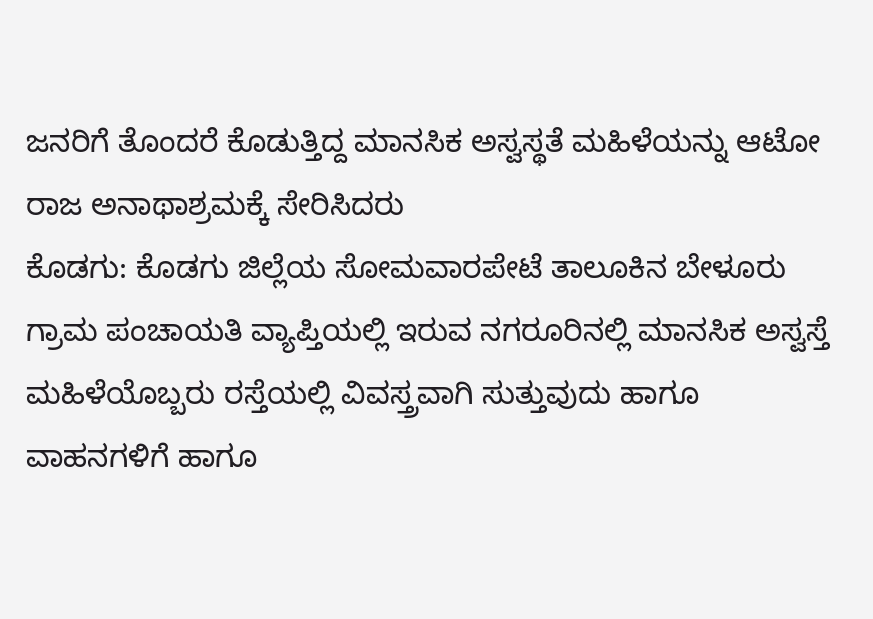ಜನರಿಗೆ ತೊಂದರೆ ಕೊಡುತ್ತಿದ್ದ ಮಾನಸಿಕ ಅಸ್ವಸ್ಥತೆ ಮಹಿಳೆಯನ್ನು ಆಟೋ ರಾಜ ಅನಾಥಾಶ್ರಮಕ್ಕೆ ಸೇರಿಸಿದರು
ಕೊಡಗು: ಕೊಡಗು ಜಿಲ್ಲೆಯ ಸೋಮವಾರಪೇಟೆ ತಾಲೂಕಿನ ಬೇಳೂರು ಗ್ರಾಮ ಪಂಚಾಯತಿ ವ್ಯಾಪ್ತಿಯಲ್ಲಿ ಇರುವ ನಗರೂರಿನಲ್ಲಿ ಮಾನಸಿಕ ಅಸ್ವಸ್ತೆ ಮಹಿಳೆಯೊಬ್ಬರು ರಸ್ತೆಯಲ್ಲಿ ವಿವಸ್ತ್ರವಾಗಿ ಸುತ್ತುವುದು ಹಾಗೂ ವಾಹನಗಳಿಗೆ ಹಾಗೂ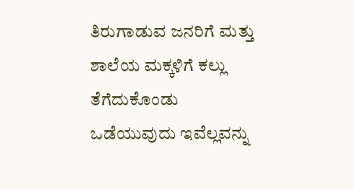ತಿರುಗಾಡುವ ಜನರಿಗೆ ಮತ್ತು ಶಾಲೆಯ ಮಕ್ಕಳಿಗೆ ಕಲ್ಲು ತೆಗೆದುಕೊಂಡು ಒಡೆಯುವುದು ಇವೆಲ್ಲವನ್ನು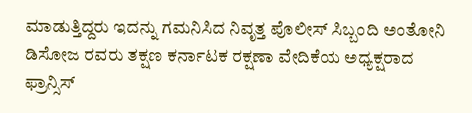ಮಾಡುತ್ತಿದ್ದರು ಇದನ್ನು ಗಮನಿಸಿದ ನಿವೃತ್ತ ಪೊಲೀಸ್ ಸಿಬ್ಬಂದಿ ಅಂತೋನಿ ಡಿಸೋಜ ರವರು ತಕ್ಷಣ ಕರ್ನಾಟಕ ರಕ್ಷಣಾ ವೇದಿಕೆಯ ಅಧ್ಯಕ್ಷರಾದ ಫ್ರಾನ್ಸಿಸ್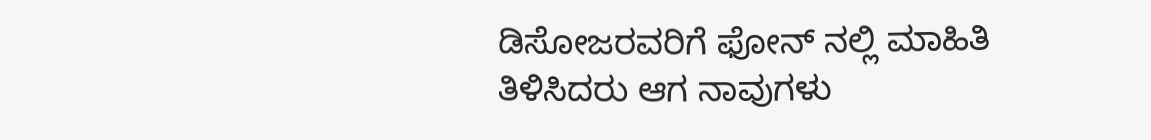ಡಿಸೋಜರವರಿಗೆ ಫೋನ್ ನಲ್ಲಿ ಮಾಹಿತಿ ತಿಳಿಸಿದರು ಆಗ ನಾವುಗಳು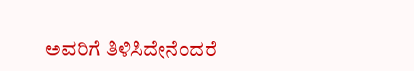ಅವರಿಗೆ ತಿಳಿಸಿದೇನೆಂದರೆ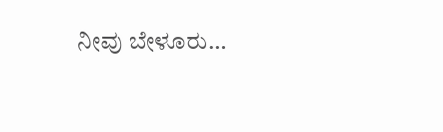ನೀವು ಬೇಳೂರು…